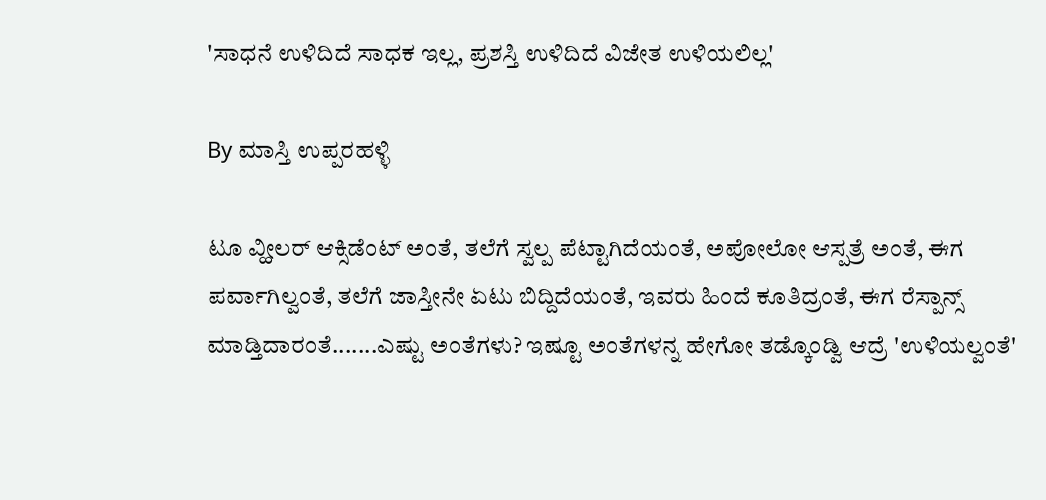'ಸಾಧನೆ ಉಳಿದಿದೆ ಸಾಧಕ ಇಲ್ಲ, ಪ್ರಶಸ್ತಿ ಉಳಿದಿದೆ ವಿಜೇತ ಉಳಿಯಲಿಲ್ಲ'

By ಮಾಸ್ತಿ ಉಪ್ಪರಹಳ್ಳಿ

ಟೂ ವ್ಹೀಲರ್ ಆಕ್ಸಿಡೆಂಟ್ ಅಂತೆ, ತಲೆಗೆ ಸ್ವಲ್ಪ ಪೆಟ್ಟಾಗಿದೆಯಂತೆ, ಅಪೋಲೋ ಆಸ್ಪತ್ರೆ ಅಂತೆ, ಈಗ ಪರ್ವಾಗಿಲ್ವಂತೆ, ತಲೆಗೆ ಜಾಸ್ತೀನೇ ಏಟು ಬಿದ್ದಿದೆಯಂತೆ, ಇವರು ಹಿಂದೆ ಕೂತಿದ್ರಂತೆ, ಈಗ ರೆಸ್ಪಾನ್ಸ್ ಮಾಡ್ತಿದಾರಂತೆ.......ಎಷ್ಟು ಅಂತೆಗಳು? ಇಷ್ಟೂ ಅಂತೆಗಳನ್ನ ಹೇಗೋ ತಡ್ಕೊಂಡ್ವಿ ಆದ್ರೆ 'ಉಳಿಯಲ್ವಂತೆ'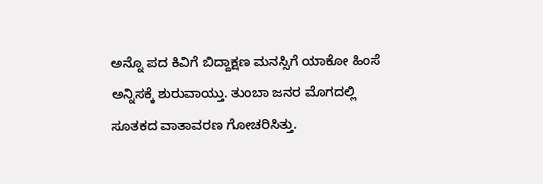ಅನ್ನೊ ಪದ ಕಿವಿಗೆ ಬಿದ್ದಾಕ್ಷಣ ಮನಸ್ಸಿಗೆ ಯಾಕೋ ಹಿಂಸೆ ಅನ್ನಿಸಕ್ಕೆ ಶುರುವಾಯ್ತು. ತುಂಬಾ ಜನರ ಮೊಗದಲ್ಲಿ ಸೂತಕದ ವಾತಾವರಣ ಗೋಚರಿಸಿತ್ತು.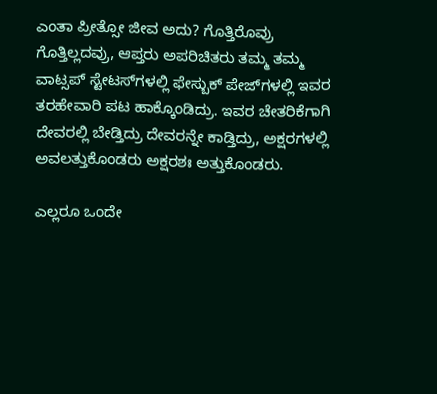ಎಂತಾ ಪ್ರೀತ್ಸೋ ಜೀವ ಅದು? ಗೊತ್ತಿರೊವ್ರು ಗೊತ್ತಿಲ್ಲದವ್ರು, ಆಪ್ತರು ಅಪರಿಚಿತರು ತಮ್ಮ ತಮ್ಮ ವಾಟ್ಸಪ್ ಸ್ಟೇಟಸ್‌ಗಳಲ್ಲಿ ಫೇಸ್ಬುಕ್ ಪೇಜ್‌ಗಳಲ್ಲಿ ಇವರ ತರಹೇವಾರಿ ಪಟ ಹಾಕ್ಕೊಂಡಿದ್ರು. ಇವರ ಚೇತರಿಕೆಗಾಗಿ ದೇವರಲ್ಲಿ ಬೇಡ್ತಿದ್ರು ದೇವರನ್ನೇ ಕಾಡ್ತಿದ್ರು, ಅಕ್ಷರಗಳಲ್ಲಿ ಅವಲತ್ತುಕೊಂಡರು ಅಕ್ಷರಶಃ ಅತ್ತುಕೊಂಡರು.

ಎಲ್ಲರೂ ಒಂದೇ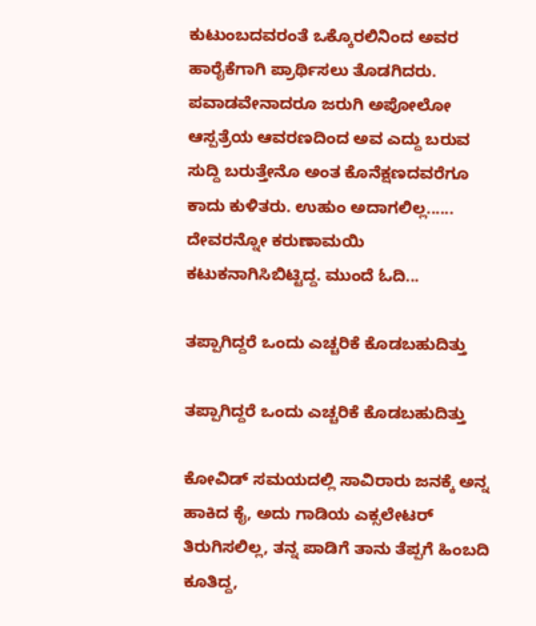ಕುಟುಂಬದವರಂತೆ ಒಕ್ಕೊರಲಿನಿಂದ ಅವರ ಹಾರೈಕೆಗಾಗಿ ಪ್ರಾರ್ಥಿಸಲು ತೊಡಗಿದರು. ಪವಾಡವೇನಾದರೂ ಜರುಗಿ ಅಪೋಲೋ ಆಸ್ಪತ್ರೆಯ ಆವರಣದಿಂದ ಅವ ಎದ್ದು ಬರುವ ಸುದ್ದಿ ಬರುತ್ತೇನೊ ಅಂತ ಕೊನೆಕ್ಷಣದವರೆಗೂ ಕಾದು ಕುಳಿತರು. ಉಹುಂ ಅದಾಗಲಿಲ್ಲ...... ದೇವರನ್ನೋ ಕರುಣಾಮಯಿ ಕಟುಕನಾಗಿಸಿಬಿಟ್ಟಿದ್ದ. ಮುಂದೆ ಓದಿ...

ತಪ್ಪಾಗಿದ್ದರೆ ಒಂದು ಎಚ್ಚರಿಕೆ ಕೊಡಬಹುದಿತ್ತು

ತಪ್ಪಾಗಿದ್ದರೆ ಒಂದು ಎಚ್ಚರಿಕೆ ಕೊಡಬಹುದಿತ್ತು

ಕೋವಿಡ್ ಸಮಯದಲ್ಲಿ ಸಾವಿರಾರು ಜನಕ್ಕೆ ಅನ್ನ ಹಾಕಿದ ಕೈ, ಅದು ಗಾಡಿಯ ಎಕ್ಸಲೇಟರ್ ತಿರುಗಿಸಲಿಲ್ಲ, ತನ್ನ ಪಾಡಿಗೆ ತಾನು ತೆಪ್ಪಗೆ ಹಿಂಬದಿ ಕೂತಿದ್ದ,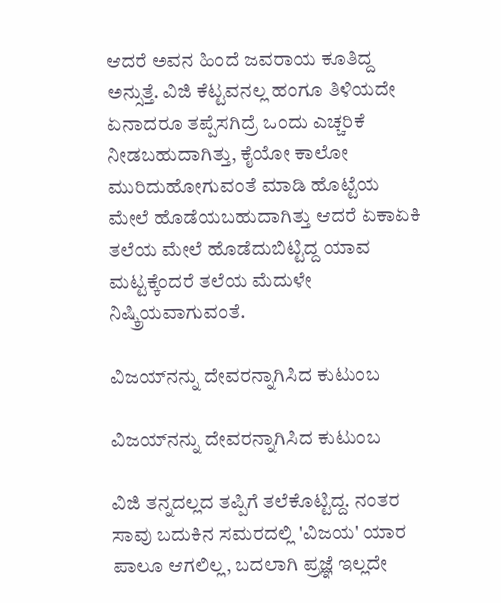ಆದರೆ ಅವನ ಹಿಂದೆ ಜವರಾಯ ಕೂತಿದ್ದ ಅನ್ಸುತ್ತೆ. ವಿಜಿ ಕೆಟ್ಟವನಲ್ಲ ಹಂಗೂ ತಿಳಿಯದೇ ಏನಾದರೂ ತಪ್ಪೆಸಗಿದ್ರೆ ಒಂದು ಎಚ್ಚರಿಕೆ ನೀಡಬಹುದಾಗಿತ್ತು, ಕೈಯೋ ಕಾಲೋ ಮುರಿದುಹೋಗುವಂತೆ ಮಾಡಿ ಹೊಟ್ಟೆಯ ಮೇಲೆ ಹೊಡೆಯಬಹುದಾಗಿತ್ತು ಆದರೆ ಏಕಾಏಕಿ ತಲೆಯ ಮೇಲೆ ಹೊಡೆದುಬಿಟ್ಟಿದ್ದ ಯಾವ ಮಟ್ಟಕ್ಕೆಂದರೆ ತಲೆಯ ಮೆದುಳೇ ನಿಷ್ಕ್ರಿಯವಾಗುವಂತೆ.

ವಿಜಯ್‌ನನ್ನು ದೇವರನ್ನಾಗಿಸಿದ ಕುಟುಂಬ

ವಿಜಯ್‌ನನ್ನು ದೇವರನ್ನಾಗಿಸಿದ ಕುಟುಂಬ

ವಿಜಿ ತನ್ನದಲ್ಲದ ತಪ್ಪಿಗೆ ತಲೆಕೊಟ್ಟಿದ್ದ. ನಂತರ ಸಾವು ಬದುಕಿನ ಸಮರದಲ್ಲಿ 'ವಿಜಯ' ಯಾರ ಪಾಲೂ ಆಗಲಿಲ್ಲ, ಬದಲಾಗಿ ಪ್ರಜ್ಞೆ ಇಲ್ಲದೇ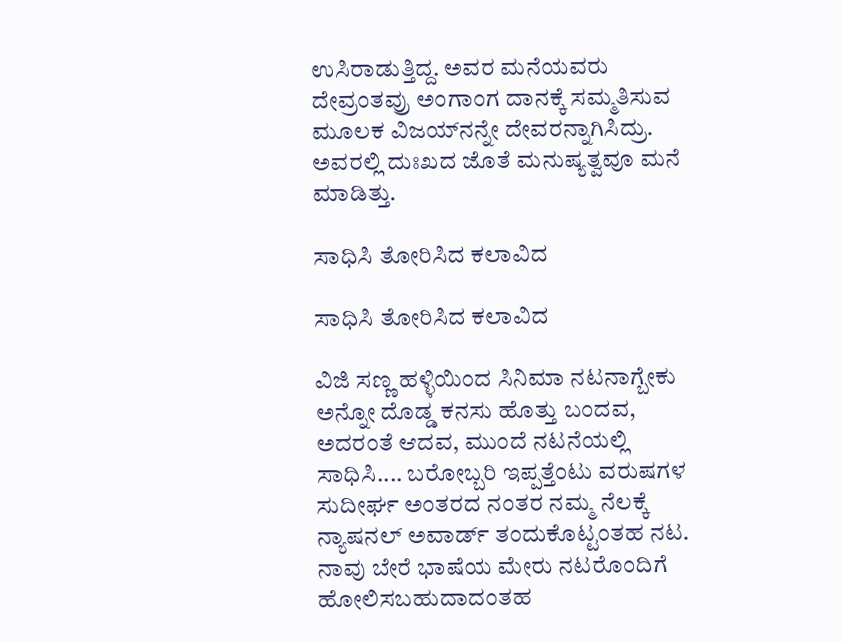ಉಸಿರಾಡುತ್ತಿದ್ದ. ಅವರ ಮನೆಯವರು ದೇವ್ರಂತವ್ರು ಅಂಗಾಂಗ ದಾನಕ್ಕೆ ಸಮ್ಮತಿಸುವ ಮೂಲಕ ವಿಜಯ್‌ನನ್ನೇ ದೇವರನ್ನಾಗಿಸಿದ್ರು. ಅವರಲ್ಲಿ ದುಃಖದ ಜೊತೆ ಮನುಷ್ಯತ್ವವೂ ಮನೆ ಮಾಡಿತ್ತು.

ಸಾಧಿಸಿ ತೋರಿಸಿದ ಕಲಾವಿದ

ಸಾಧಿಸಿ ತೋರಿಸಿದ ಕಲಾವಿದ

ವಿಜಿ ಸಣ್ಣ ಹಳ್ಳಿಯಿಂದ ಸಿನಿಮಾ ನಟನಾಗ್ಬೇಕು ಅನ್ನೋ ದೊಡ್ಡ ಕನಸು ಹೊತ್ತು ಬಂದವ, ಅದರಂತೆ ಆದವ, ಮುಂದೆ ನಟನೆಯಲ್ಲಿ ಸಾಧಿಸಿ.... ಬರೋಬ್ಬರಿ ಇಪ್ಪತ್ತೆಂಟು ವರುಷಗಳ ಸುದೀರ್ಘ ಅಂತರದ ನಂತರ ನಮ್ಮ ನೆಲಕ್ಕೆ ನ್ಯಾಷನಲ್ ಅವಾರ್ಡ್ ತಂದುಕೊಟ್ಟಂತಹ ನಟ. ನಾವು ಬೇರೆ ಭಾಷೆಯ ಮೇರು ನಟರೊಂದಿಗೆ ಹೋಲಿಸಬಹುದಾದಂತಹ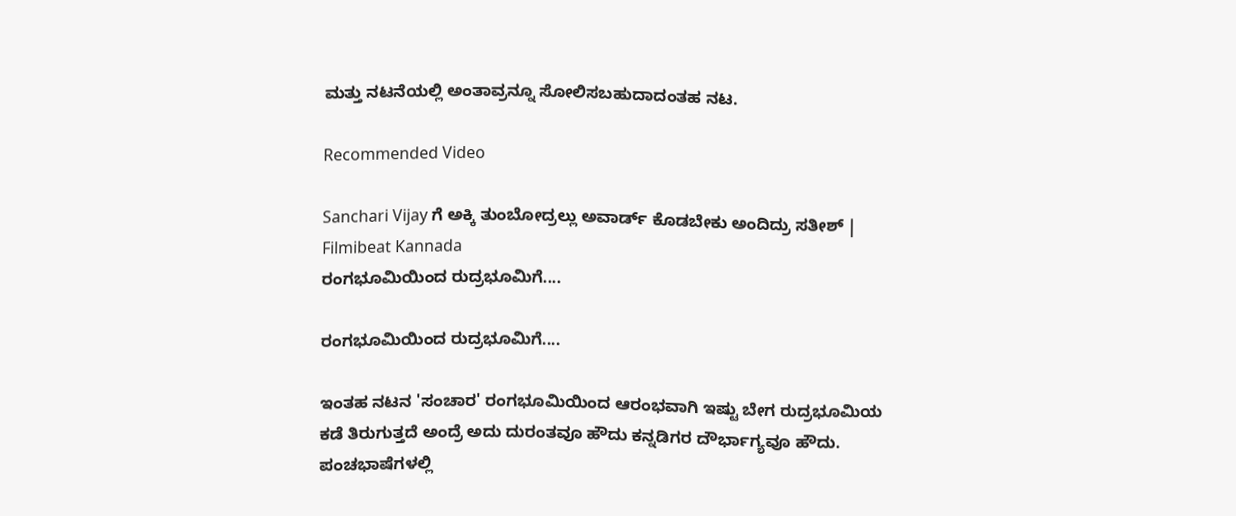ಮತ್ತು ನಟನೆಯಲ್ಲಿ ಅಂತಾವ್ರನ್ನೂ ಸೋಲಿಸಬಹುದಾದಂತಹ ನಟ.

Recommended Video

Sanchari Vijay ಗೆ ಅಕ್ಕಿ ತುಂಬೋದ್ರಲ್ಲು ಅವಾರ್ಡ್ ಕೊಡಬೇಕು ಅಂದಿದ್ರು ಸತೀಶ್ | Filmibeat Kannada
ರಂಗಭೂಮಿಯಿಂದ ರುದ್ರಭೂಮಿಗೆ....

ರಂಗಭೂಮಿಯಿಂದ ರುದ್ರಭೂಮಿಗೆ....

ಇಂತಹ ನಟನ 'ಸಂಚಾರ' ರಂಗಭೂಮಿಯಿಂದ ಆರಂಭವಾಗಿ ಇಷ್ಟು ಬೇಗ ರುದ್ರಭೂಮಿಯ ಕಡೆ ತಿರುಗುತ್ತದೆ ಅಂದ್ರೆ ಅದು ದುರಂತವೂ ಹೌದು ಕನ್ನಡಿಗರ ದೌರ್ಭಾಗ್ಯವೂ ಹೌದು. ಪಂಚಭಾಷೆಗಳಲ್ಲಿ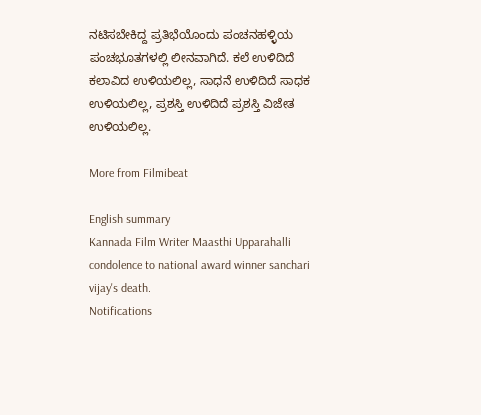ನಟಿಸಬೇಕಿದ್ದ ಪ್ರತಿಭೆಯೊಂದು ಪಂಚನಹಳ್ಳಿಯ ಪಂಚಭೂತಗಳಲ್ಲಿ ಲೀನವಾಗಿದೆ. ಕಲೆ ಉಳಿದಿದೆ ಕಲಾವಿದ ಉಳಿಯಲಿಲ್ಲ, ಸಾಧನೆ ಉಳಿದಿದೆ ಸಾಧಕ ಉಳಿಯಲಿಲ್ಲ, ಪ್ರಶಸ್ತಿ ಉಳಿದಿದೆ ಪ್ರಶಸ್ತಿ ವಿಜೇತ ಉಳಿಯಲಿಲ್ಲ.

More from Filmibeat

English summary
Kannada Film Writer Maasthi Upparahalli condolence to national award winner sanchari vijay's death.
Notifications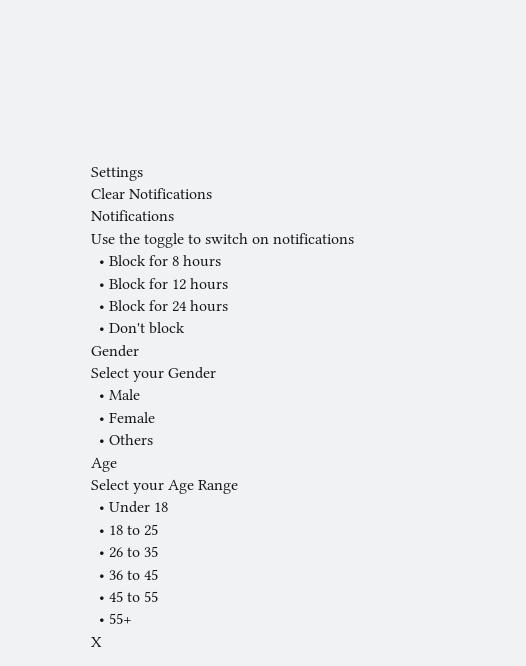Settings
Clear Notifications
Notifications
Use the toggle to switch on notifications
  • Block for 8 hours
  • Block for 12 hours
  • Block for 24 hours
  • Don't block
Gender
Select your Gender
  • Male
  • Female
  • Others
Age
Select your Age Range
  • Under 18
  • 18 to 25
  • 26 to 35
  • 36 to 45
  • 45 to 55
  • 55+
X